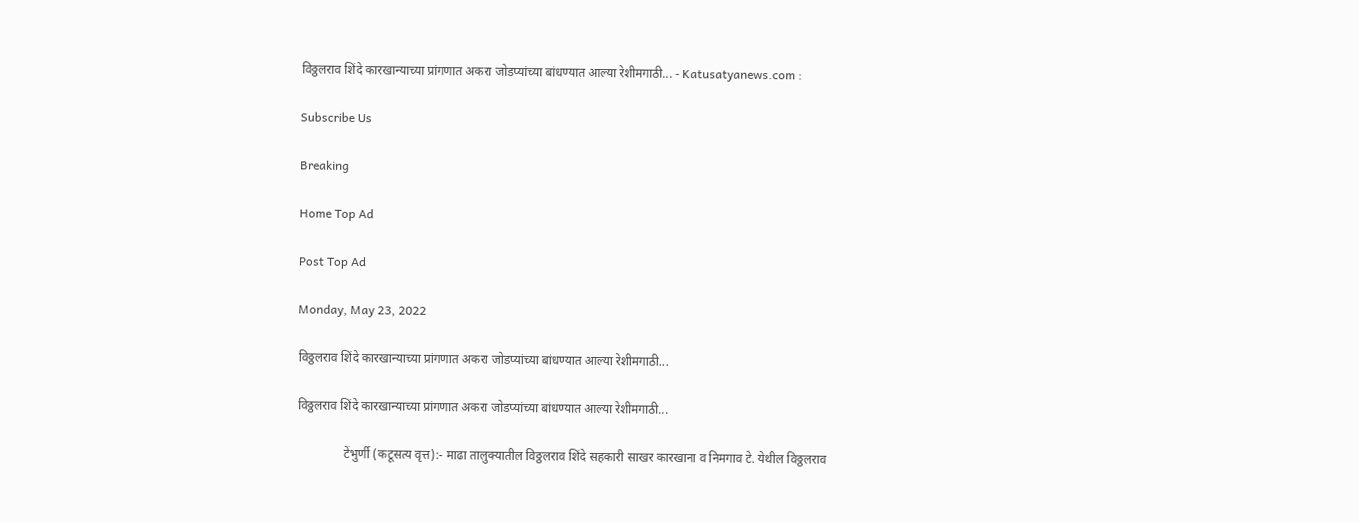विठ्ठलराव शिंदे कारखान्याच्या प्रांगणात अकरा जोडप्यांच्या बांधण्यात आल्या रेशीमगाठी... - Katusatyanews.com :

Subscribe Us

Breaking

Home Top Ad

Post Top Ad

Monday, May 23, 2022

विठ्ठलराव शिंदे कारखान्याच्या प्रांगणात अकरा जोडप्यांच्या बांधण्यात आल्या रेशीमगाठी...

विठ्ठलराव शिंदे कारखान्याच्या प्रांगणात अकरा जोडप्यांच्या बांधण्यात आल्या रेशीमगाठी...

               टेंभुर्णी (कटूसत्य वृत्त):- माढा तालुक्यातील विठ्ठलराव शिंदे सहकारी साखर कारखाना व निमगाव टे. येथील विठ्ठलराव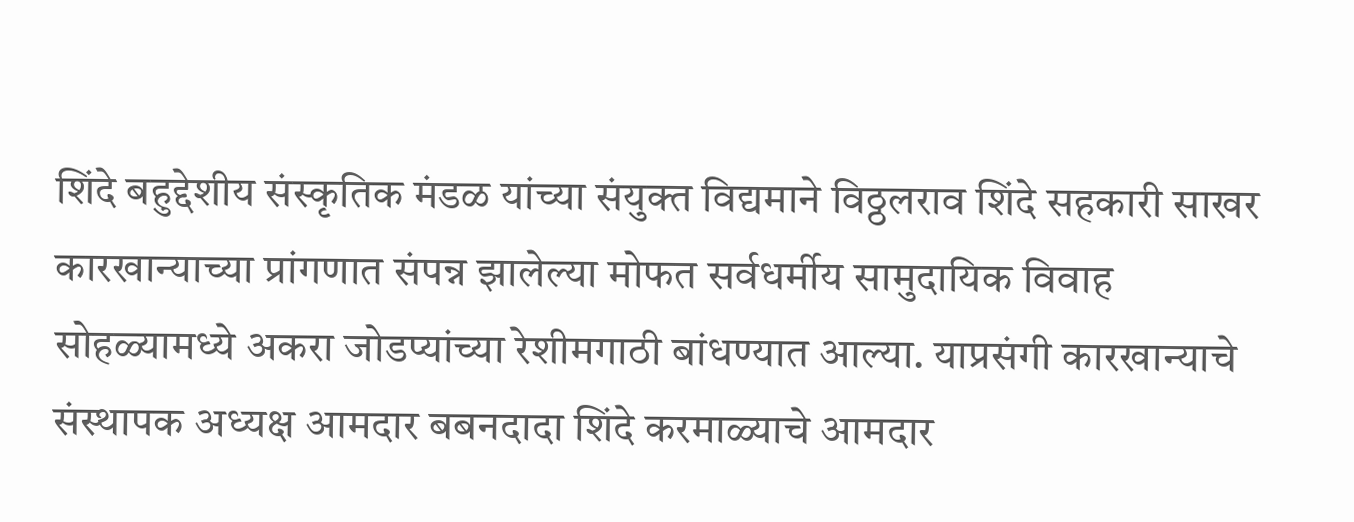शिंदे बहुद्देशीय संस्कृतिक मंडळ यांच्या संयुक्त विद्यमाने विठ्ठलराव शिंदे सहकारी साखर कारखान्याच्या प्रांगणात संपन्न झालेल्या मोफत सर्वधर्मीय सामुदायिक विवाह सोहळ्यामध्ये अकरा जोडप्यांच्या रेशीमगाठी बांधण्यात आल्या. याप्रसंगी कारखान्याचे संस्थापक अध्यक्ष आमदार बबनदादा शिंदे करमाळ्याचे आमदार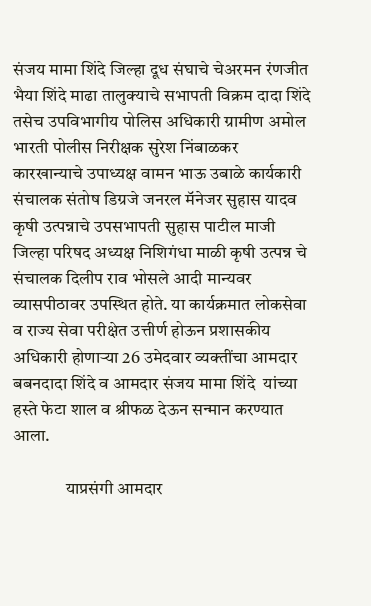संजय मामा शिंदे जिल्हा दूध संघाचे चेअरमन रंणजीत भैया शिंदे माढा तालुक्याचे सभापती विक्रम दादा शिंदे तसेच उपविभागीय पोलिस अधिकारी ग्रामीण अमोल भारती पोलीस निरीक्षक सुरेश निंबाळकर कारखान्याचे उपाध्यक्ष वामन भाऊ उबाळे कार्यकारी संचालक संतोष डिग्रजे जनरल मॅनेजर सुहास यादव कृषी उत्पन्नाचे उपसभापती सुहास पाटील माजी जिल्हा परिषद अध्यक्ष निशिगंधा माळी कृषी उत्पन्न चे संचालक दिलीप राव भोसले आदी मान्यवर व्यासपीठावर उपस्थित होते. या कार्यक्रमात लोकसेवा व राज्य सेवा परीक्षेत उत्तीर्ण होऊन प्रशासकीय अधिकारी होणाऱ्या 26 उमेदवार व्यक्तींचा आमदार बबनदादा शिंदे व आमदार संजय मामा शिंदे  यांच्या हस्ते फेटा शाल व श्रीफळ देऊन सन्मान करण्यात आला.

               याप्रसंगी आमदार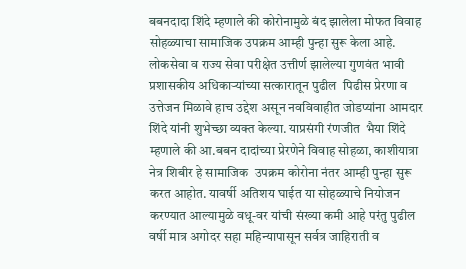बबनदादा शिंदे म्हणाले की कोरोनामुळे बंद झालेला मोफत विवाह सोहळ्याचा सामाजिक उपक्रम आम्ही पुन्हा सुरू केला आहे. लोकसेवा व राज्य सेवा परीक्षेत उत्तीर्ण झालेल्या गुणवंत भावी प्रशासकीय अधिकाऱ्यांच्या सत्कारातून पुढील  पिढीस प्रेरणा व उत्तेजन मिळावे हाच उद्देश असून नवविवाहीत जोडप्यांना आमदार शिंदे यांनी शुभेच्छा व्यक्त केल्या. याप्रसंगी रंणजीत  भैया शिंदे म्हणाले की आ.बबन दादांच्या प्रेरणेने विवाह सोहळा, काशीयात्रा नेत्र शिबीर हे सामाजिक  उपक्रम कोरोना नंतर आम्ही पुन्हा सुरू करत आहोत. यावर्षी अतिशय घाईत या सोहळ्याचे नियोजन करण्यात आल्यामुळे वधू-वर यांची संख्या कमी आहे परंतु पुढील वर्षी मात्र अगोदर सहा महिन्यापासून सर्वत्र जाहिराती व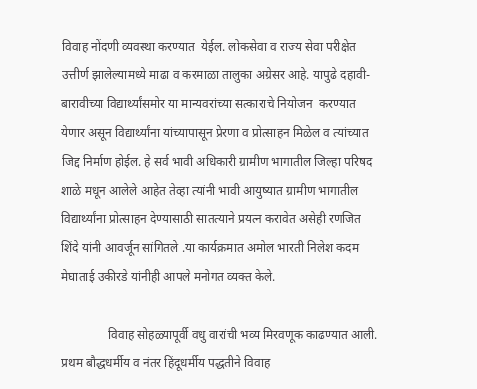विवाह नोंदणी व्यवस्था करण्यात  येईल. लोकसेवा व राज्य सेवा परीक्षेत उत्तीर्ण झालेल्यामध्ये माढा व करमाळा तालुका अग्रेसर आहे. यापुढे दहावी-बारावीच्या विद्यार्थ्यांसमोर या मान्यवरांच्या सत्काराचे नियोजन  करण्यात येणार असून विद्यार्थ्यांना यांच्यापासून प्रेरणा व प्रोत्साहन मिळेल व त्यांच्यात  जिद्द निर्माण होईल. हे सर्व भावी अधिकारी ग्रामीण भागातील जिल्हा परिषद शाळे मधून आलेले आहेत तेव्हा त्यांनी भावी आयुष्यात ग्रामीण भागातील विद्यार्थ्यांना प्रोत्साहन देण्यासाठी सातत्याने प्रयत्न करावेत असेही रणजित शिंदे यांनी आवर्जून सांगितले .या कार्यक्रमात अमोल भारती निलेश कदम मेघाताई उकीरडे यांनीही आपले मनोगत व्यक्त केले.

               विवाह सोहळ्यापूर्वी वधु वारांची भव्य मिरवणूक काढण्यात आली. प्रथम बौद्धधर्मीय व नंतर हिंदूधर्मीय पद्धतीने विवाह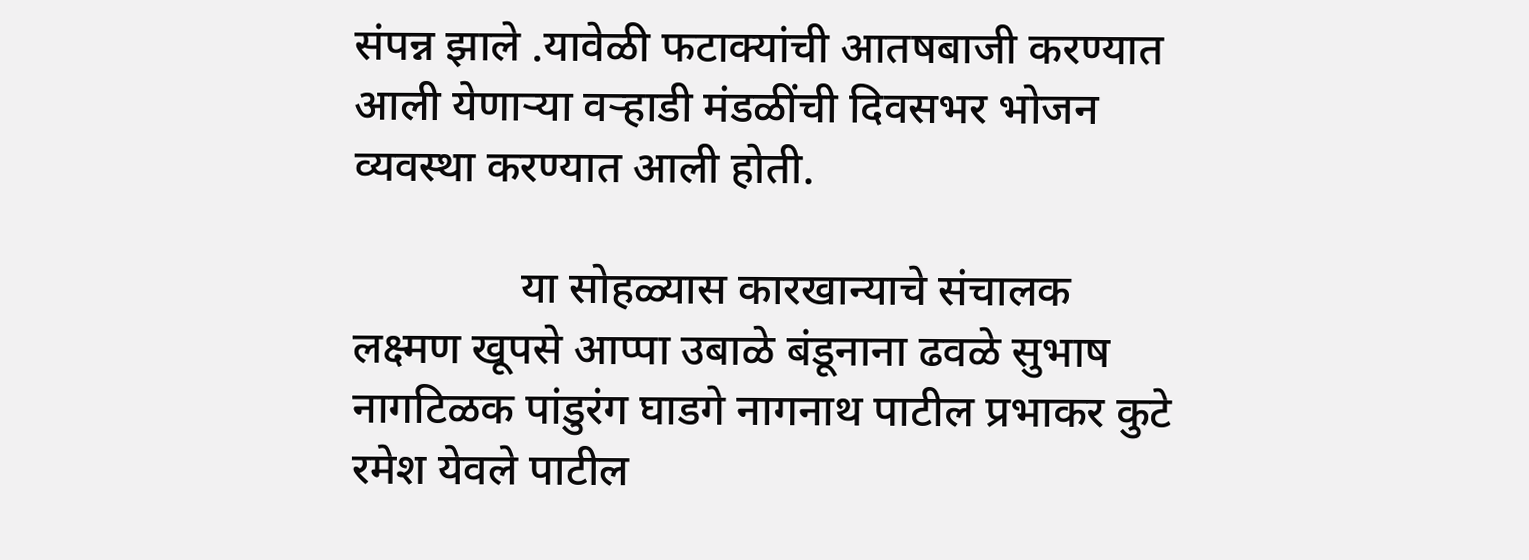संपन्न झाले .यावेळी फटाक्यांची आतषबाजी करण्यात आली येणाऱ्या वऱ्हाडी मंडळींची दिवसभर भोजन व्यवस्था करण्यात आली होती.

               या सोहळ्यास कारखान्याचे संचालक लक्ष्मण खूपसे आप्पा उबाळे बंडूनाना ढवळे सुभाष नागटिळक पांडुरंग घाडगे नागनाथ पाटील प्रभाकर कुटे रमेश येवले पाटील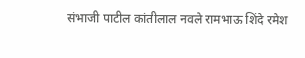संभाजी पाटील कांतीलाल नवले रामभाऊ शिंदे रमेश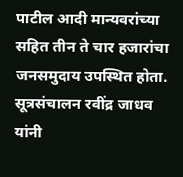पाटील आदी मान्यवरांच्या सहित तीन ते चार हजारांचा जनसमुदाय उपस्थित होता. सूत्रसंचालन रवींद्र जाधव यांनी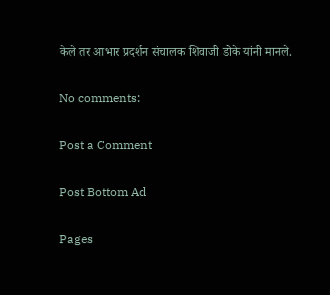केले तर आभार प्रदर्शन संचालक शिवाजी डोके यांनी मानले.

No comments:

Post a Comment

Post Bottom Ad

Pages